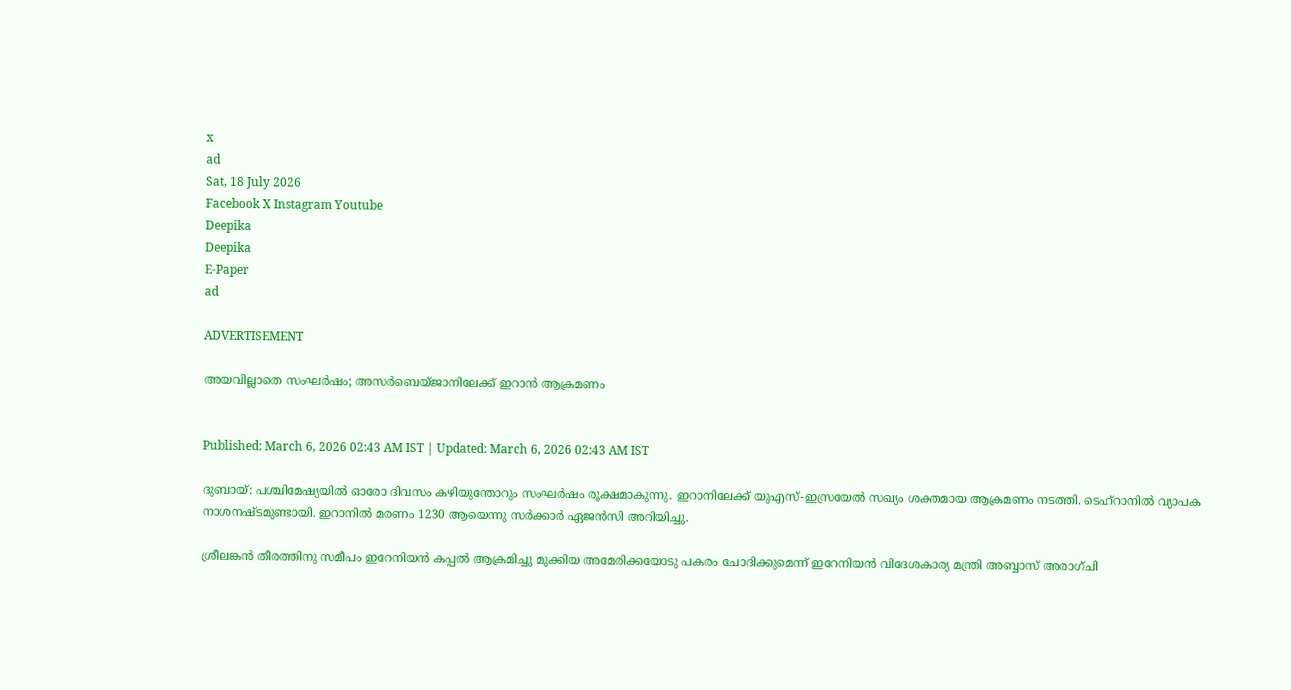x
ad
Sat, 18 July 2026
Facebook X Instagram Youtube
Deepika
Deepika
E-Paper
ad

ADVERTISEMENT

അയവില്ലാതെ സംഘർഷം; അസർബെയ്ജാനിലേക്ക് ഇറാൻ ആക്രമണം


Published: March 6, 2026 02:43 AM IST | Updated: March 6, 2026 02:43 AM IST

ദുബായ്: പശ്ചിമേഷ്യയിൽ ഓരോ ദിവസം കഴിയുന്തോറും സംഘർഷം രൂക്ഷമാകുന്നു. ഇറാനിലേക്ക് യുഎസ്-ഇസ്രയേൽ സഖ്യം ശക്തമായ ആക്രമണം നടത്തി. ടെഹ്റാനിൽ വ്യാപക നാശനഷ്ടമുണ്ടായി. ഇറാനിൽ മരണം 1230 ആയെന്നു സർക്കാർ ഏജൻസി അറിയിച്ചു.

ശ്രീലങ്കൻ തീരത്തിനു സമീപം ഇറേനിയൻ കപ്പൽ ആക്രമിച്ചു മുക്കിയ അമേരിക്കയോടു പകരം ചോദിക്കുമെന്ന് ഇറേനിയൻ വിദേശകാര്യ മന്ത്രി അബ്ബാസ് അരാഗ്ചി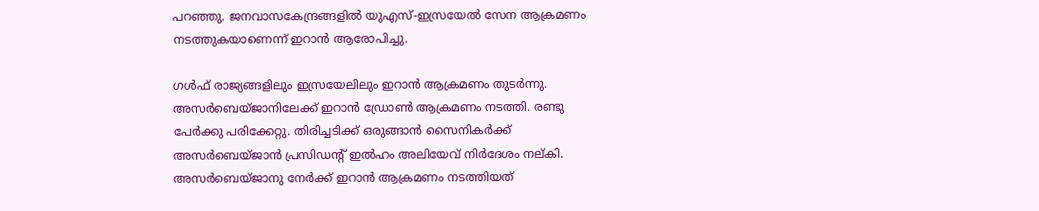പറഞ്ഞു. ജനവാസകേന്ദ്രങ്ങളിൽ യുഎസ്-ഇസ്രയേൽ സേന ആക്രമണം നടത്തുകയാണെന്ന് ഇറാൻ ആരോപിച്ചു.

ഗൾഫ് രാജ്യങ്ങളിലും ഇസ്രയേലിലും ഇറാൻ ആക്രമണം തുടർന്നു. അസർബെയ്ജാനിലേക്ക് ഇറാൻ ഡ്രോൺ ആക്രമണം നടത്തി. രണ്ടു പേർക്കു പരിക്കേറ്റു. തിരിച്ചടിക്ക് ഒരുങ്ങാൻ സൈനികർക്ക് അസർബെയ്ജാൻ പ്രസിഡന്‍റ് ഇൽഹം അലിയേവ് നിർദേശം നല്കി. അസർബെയ്ജാനു നേർക്ക് ഇറാൻ ആക്രമണം നടത്തിയത്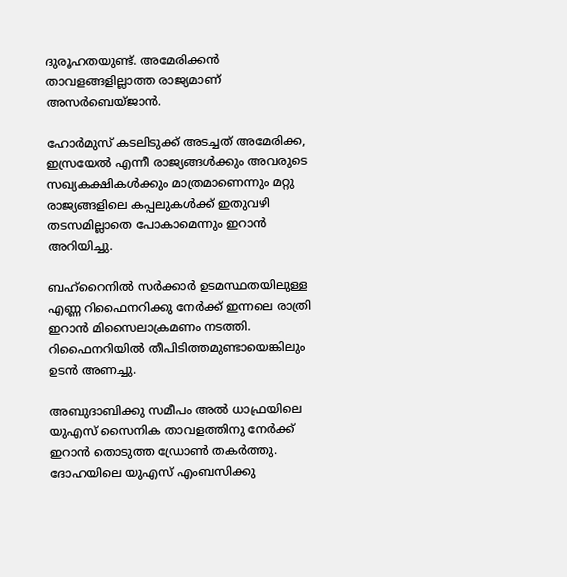ദുരൂഹതയുണ്ട്. അമേരിക്കൻ താവളങ്ങളില്ലാത്ത രാജ്യമാണ് അസർബെയ്ജാൻ.

ഹോർമുസ് കടലിടുക്ക് അടച്ചത് അമേരിക്ക, ഇസ്രയേൽ എന്നീ രാജ്യങ്ങൾക്കും അവരുടെ സഖ്യകക്ഷികൾക്കും മാത്രമാണെന്നും മറ്റു രാജ്യങ്ങളിലെ കപ്പലുകൾക്ക് ഇതുവഴി തടസമില്ലാതെ പോകാമെന്നും ഇറാൻ അറിയിച്ചു.

ബഹ്റൈനിൽ സർക്കാർ ഉടമസ്ഥതയിലുള്ള എണ്ണ റിഫൈനറിക്കു നേർക്ക് ഇന്നലെ രാത്രി ഇറാൻ മിസൈലാക്രമണം നടത്തി. റിഫൈനറിയിൽ തീപിടിത്തമുണ്ടായെങ്കിലും ഉടൻ അണച്ചു.

അബുദാബിക്കു സമീപം അൽ ധാഫ്രയിലെ യുഎസ് സൈനിക താവളത്തിനു നേർക്ക് ഇറാൻ തൊടുത്ത ഡ്രോൺ തകർത്തു. ദോഹയിലെ യുഎസ് എംബസിക്കു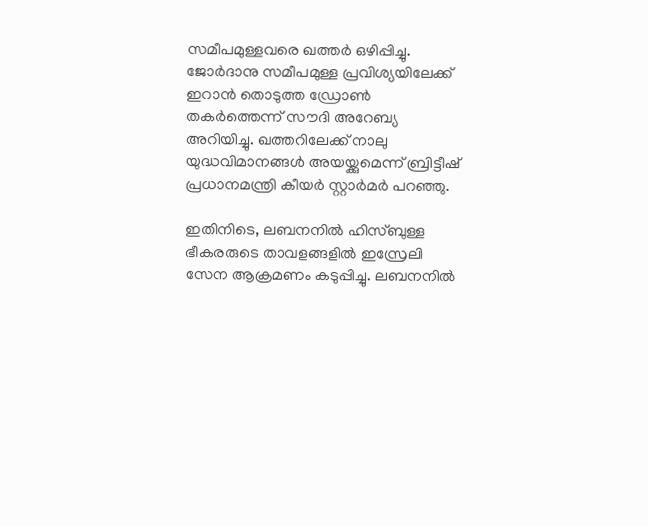സമീപമുള്ളവരെ ഖത്തർ ഒഴിപ്പിച്ചു. ജോർദാനു സമീപമുള്ള പ്രവിശ്യയിലേക്ക് ഇറാൻ തൊടുത്ത ഡ്രോൺ തകർത്തെന്ന് സൗദി അറേബ്യ അറിയിച്ചു. ഖത്തറിലേക്ക് നാലു യുദ്ധവിമാനങ്ങൾ അയയ്ക്കുമെന്ന് ബ്രിട്ടീഷ് പ്രധാനമന്ത്രി കീയർ സ്റ്റാർമർ പറഞ്ഞു.

ഇതിനിടെ, ലബനനിൽ ഹിസ്ബുള്ള ഭീകരരുടെ താവളങ്ങളിൽ ഇസ്രേലി സേന ആക്രമണം കടുപ്പിച്ചു. ലബനനിൽ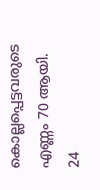കൊല്ലപ്പെട്ടവരുടെ എണ്ണം 70 ആയി. 24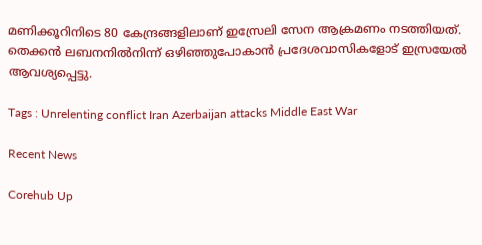മണിക്കൂറിനിടെ 80 കേന്ദ്രങ്ങളിലാണ് ഇസ്രേലി സേന ആക്രമണം നടത്തിയത്. തെക്കൻ ലബനനിൽനിന്ന് ഒഴിഞ്ഞുപോകാൻ പ്രദേശവാസികളോട് ഇസ്രയേൽ ആവശ്യപ്പെട്ടു.

Tags : Unrelenting conflict Iran Azerbaijan attacks Middle East War

Recent News

Corehub Up